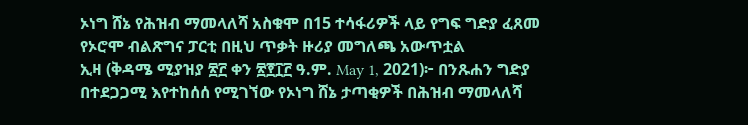ኦነግ ሸኔ የሕዝብ ማመላለሻ አስቁሞ በ15 ተሳፋሪዎች ላይ የግፍ ግድያ ፈጸመ
የኦሮሞ ብልጽግና ፓርቲ በዚህ ጥቃት ዙሪያ መግለጫ አውጥቷል
ኢዛ (ቅዳሜ ሚያዝያ ፳፫ ቀን ፳፻፲፫ ዓ.ም. May 1, 2021)፦ በንጹሐን ግድያ በተደጋጋሚ እየተከሰሰ የሚገኘው የኦነግ ሸኔ ታጣቂዎች በሕዝብ ማመላለሻ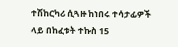ተሽከርካሪ ሲጓዙ ከነበሩ ተሳታፊዎች ላይ በከፈቱት ተኩስ 15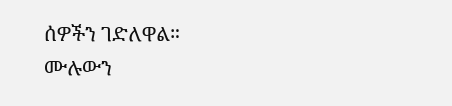ሰዎችን ገድለዋል።
ሙሉውን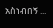አስነብበኝ ...